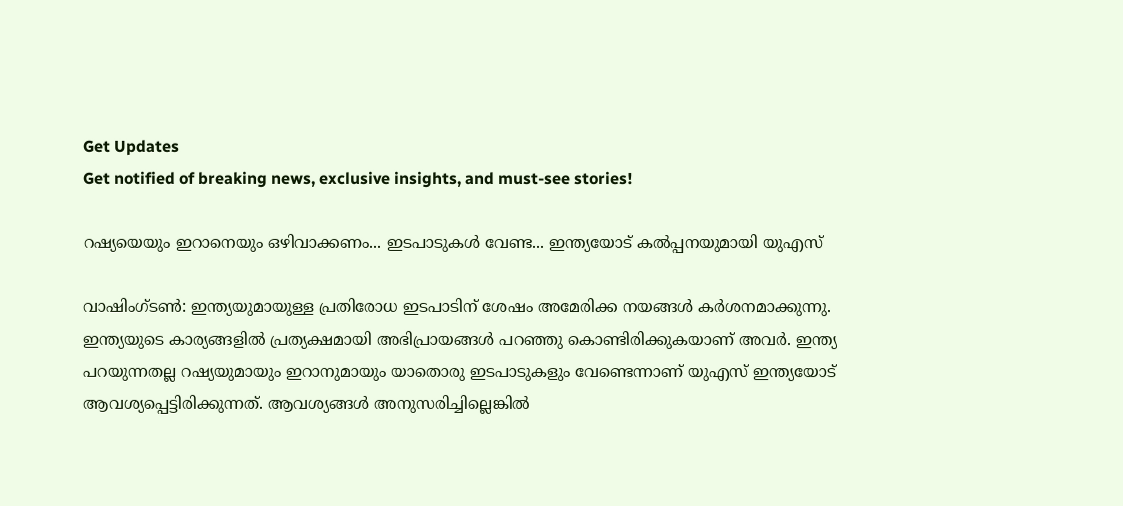Get Updates
Get notified of breaking news, exclusive insights, and must-see stories!

റഷ്യയെയും ഇറാനെയും ഒഴിവാക്കണം... ഇടപാടുകള്‍ വേണ്ട... ഇന്ത്യയോട് കല്‍പ്പനയുമായി യുഎസ്

വാഷിംഗ്ടണ്‍: ഇന്ത്യയുമായുള്ള പ്രതിരോധ ഇടപാടിന് ശേഷം അമേരിക്ക നയങ്ങള്‍ കര്‍ശനമാക്കുന്നു. ഇന്ത്യയുടെ കാര്യങ്ങളില്‍ പ്രത്യക്ഷമായി അഭിപ്രായങ്ങള്‍ പറഞ്ഞു കൊണ്ടിരിക്കുകയാണ് അവര്‍. ഇന്ത്യ പറയുന്നതല്ല റഷ്യയുമായും ഇറാനുമായും യാതൊരു ഇടപാടുകളും വേണ്ടെന്നാണ് യുഎസ് ഇന്ത്യയോട് ആവശ്യപ്പെട്ടിരിക്കുന്നത്. ആവശ്യങ്ങള്‍ അനുസരിച്ചില്ലെങ്കില്‍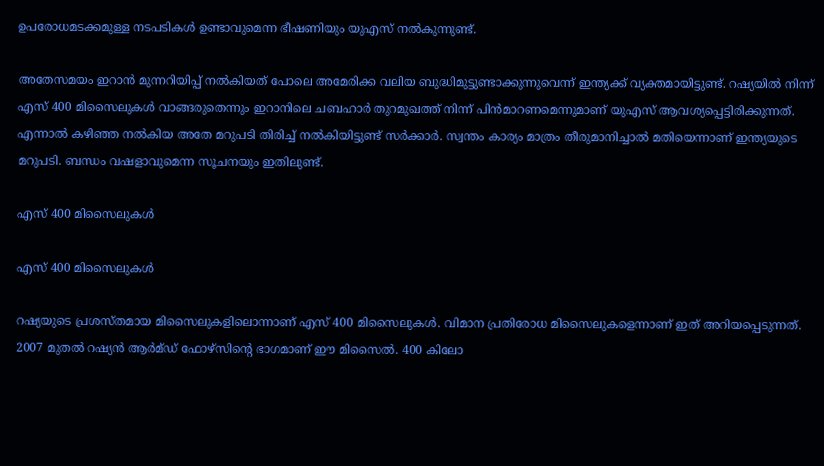ഉപരോധമടക്കമുള്ള നടപടികള്‍ ഉണ്ടാവുമെന്ന ഭീഷണിയും യുഎസ് നല്‍കുന്നുണ്ട്.

അതേസമയം ഇറാന്‍ മുന്നറിയിപ്പ് നല്‍കിയത് പോലെ അമേരിക്ക വലിയ ബുദ്ധിമുട്ടുണ്ടാക്കുന്നുവെന്ന് ഇന്ത്യക്ക് വ്യക്തമായിട്ടുണ്ട്. റഷ്യയില്‍ നിന്ന് എസ് 400 മിസൈലുകള്‍ വാങ്ങരുതെന്നും ഇറാനിലെ ചബഹാര്‍ തുറമുഖത്ത് നിന്ന് പിന്‍മാറണമെന്നുമാണ് യുഎസ് ആവശ്യപ്പെട്ടിരിക്കുന്നത്. എന്നാല്‍ കഴിഞ്ഞ നല്‍കിയ അതേ മറുപടി തിരിച്ച് നല്‍കിയിട്ടുണ്ട് സര്‍ക്കാര്‍. സ്വന്തം കാര്യം മാത്രം തീരുമാനിച്ചാല്‍ മതിയെന്നാണ് ഇന്ത്യയുടെ മറുപടി. ബന്ധം വഷളാവുമെന്ന സൂചനയും ഇതിലുണ്ട്.

എസ് 400 മിസൈലുകള്‍

എസ് 400 മിസൈലുകള്‍

റഷ്യയുടെ പ്രശസ്തമായ മിസൈലുകളിലൊന്നാണ് എസ് 400 മിസൈലുകള്‍. വിമാന പ്രതിരോധ മിസൈലുകളെന്നാണ് ഇത് അറിയപ്പെടുന്നത്. 2007 മുതല്‍ റഷ്യന്‍ ആര്‍മ്ഡ് ഫോഴ്‌സിന്റെ ഭാഗമാണ് ഈ മിസൈല്‍. 400 കിലോ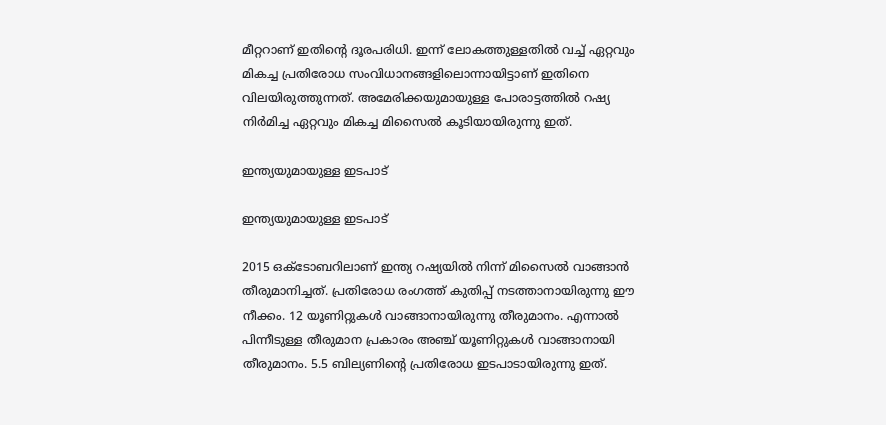മീറ്ററാണ് ഇതിന്റെ ദൂരപരിധി. ഇന്ന് ലോകത്തുള്ളതില്‍ വച്ച് ഏറ്റവും മികച്ച പ്രതിരോധ സംവിധാനങ്ങളിലൊന്നായിട്ടാണ് ഇതിനെ വിലയിരുത്തുന്നത്. അമേരിക്കയുമായുള്ള പോരാട്ടത്തില്‍ റഷ്യ നിര്‍മിച്ച ഏറ്റവും മികച്ച മിസൈല്‍ കൂടിയായിരുന്നു ഇത്.

ഇന്ത്യയുമായുള്ള ഇടപാട്

ഇന്ത്യയുമായുള്ള ഇടപാട്

2015 ഒക്ടോബറിലാണ് ഇന്ത്യ റഷ്യയില്‍ നിന്ന് മിസൈല്‍ വാങ്ങാന്‍ തീരുമാനിച്ചത്. പ്രതിരോധ രംഗത്ത് കുതിപ്പ് നടത്താനായിരുന്നു ഈ നീക്കം. 12 യൂണിറ്റുകള്‍ വാങ്ങാനായിരുന്നു തീരുമാനം. എന്നാല്‍ പിന്നീടുള്ള തീരുമാന പ്രകാരം അഞ്ച് യൂണിറ്റുകള്‍ വാങ്ങാനായി തീരുമാനം. 5.5 ബില്യണിന്റെ പ്രതിരോധ ഇടപാടായിരുന്നു ഇത്.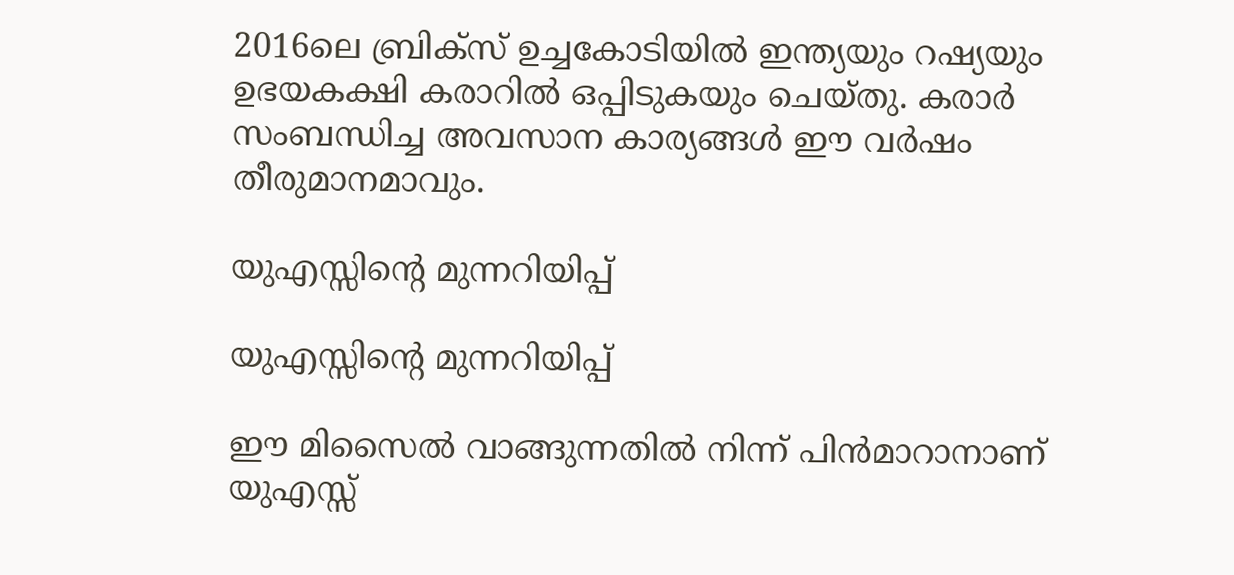2016ലെ ബ്രിക്‌സ് ഉച്ചകോടിയില്‍ ഇന്ത്യയും റഷ്യയും ഉഭയകക്ഷി കരാറില്‍ ഒപ്പിടുകയും ചെയ്തു. കരാര്‍ സംബന്ധിച്ച അവസാന കാര്യങ്ങള്‍ ഈ വര്‍ഷം തീരുമാനമാവും.

യുഎസ്സിന്റെ മുന്നറിയിപ്പ്

യുഎസ്സിന്റെ മുന്നറിയിപ്പ്

ഈ മിസൈല്‍ വാങ്ങുന്നതില്‍ നിന്ന് പിന്‍മാറാനാണ് യുഎസ്സ്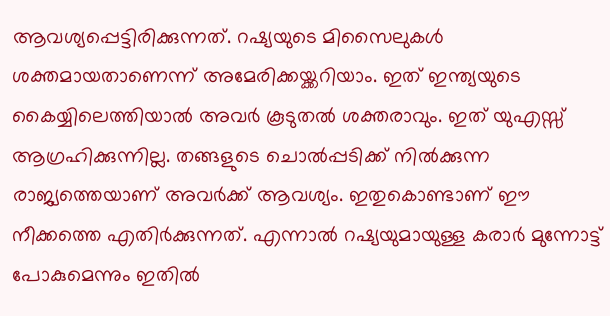ആവശ്യപ്പെട്ടിരിക്കുന്നത്. റഷ്യയുടെ മിസൈലുകള്‍ ശക്തമായതാണെന്ന് അമേരിക്കയ്ക്കറിയാം. ഇത് ഇന്ത്യയുടെ കൈയ്യിലെത്തിയാല്‍ അവര്‍ കൂടുതല്‍ ശക്തരാവും. ഇത് യുഎസ്സ് ആഗ്രഹിക്കുന്നില്ല. തങ്ങളുടെ ചൊല്‍പ്പടിക്ക് നില്‍ക്കുന്ന രാജ്യത്തെയാണ് അവര്‍ക്ക് ആവശ്യം. ഇതുകൊണ്ടാണ് ഈ നീക്കത്തെ എതിര്‍ക്കുന്നത്. എന്നാല്‍ റഷ്യയുമായുള്ള കരാര്‍ മുന്നോട്ട് പോകുമെന്നും ഇതില്‍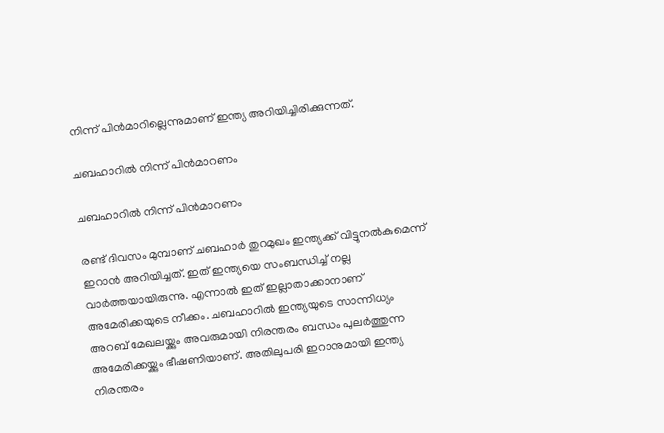നിന്ന് പിന്‍മാറില്ലെന്നുമാണ് ഇന്ത്യ അറിയിച്ചിരിക്കുന്നത്.

ചബഹാറില്‍ നിന്ന് പിന്‍മാറണം

ചബഹാറില്‍ നിന്ന് പിന്‍മാറണം

രണ്ട് ദിവസം മുമ്പാണ് ചബഹാര്‍ തുറമുഖം ഇന്ത്യക്ക് വിട്ടുനല്‍കുമെന്ന് ഇറാന്‍ അറിയിച്ചത്. ഇത് ഇന്ത്യയെ സംബന്ധിച്ച് നല്ല വാര്‍ത്തയായിരുന്നു. എന്നാല്‍ ഇത് ഇല്ലാതാക്കാനാണ് അമേരിക്കയുടെ നീക്കം. ചബഹാറില്‍ ഇന്ത്യയുടെ സാന്നിധ്യം അറബ് മേഖലയ്ക്കും അവരുമായി നിരന്തരം ബന്ധം പുലര്‍ത്തുന്ന അമേരിക്കയ്ക്കും ഭീഷണിയാണ്. അതിലുപരി ഇറാനുമായി ഇന്ത്യ നിരന്തരം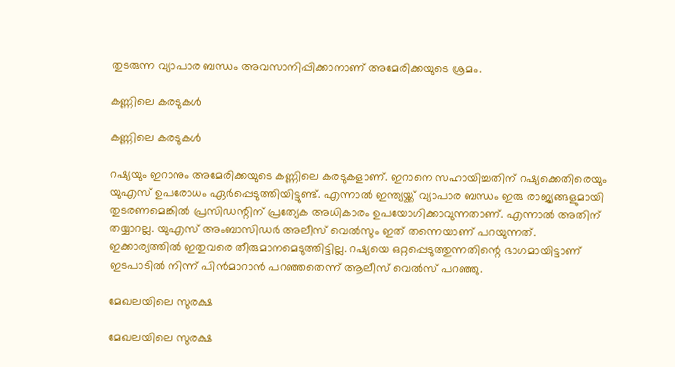തുടരുന്ന വ്യാപാര ബന്ധം അവസാനിപ്പിക്കാനാണ് അമേരിക്കയുടെ ശ്രമം.

കണ്ണിലെ കരടുകള്‍

കണ്ണിലെ കരടുകള്‍

റഷ്യയും ഇറാനും അമേരിക്കയുടെ കണ്ണിലെ കരടുകളാണ്. ഇറാനെ സഹായിച്ചതിന് റഷ്യക്കെതിരെയും യുഎസ് ഉപരോധം ഏര്‍പ്പെടുത്തിയിട്ടുണ്ട്. എന്നാല്‍ ഇന്ത്യയ്ക്ക് വ്യാപാര ബന്ധം ഇരു രാജ്യങ്ങളുമായി തുടരണമെങ്കില്‍ പ്രസിഡന്റിന് പ്രത്യേക അധികാരം ഉപയോഗിക്കാവുന്നതാണ്. എന്നാല്‍ അതിന് തയ്യാറല്ല. യുഎസ് അംബാസിഡര്‍ അലീസ് വെല്‍സും ഇത് തന്നെയാണ് പറയുന്നത്. ഇക്കാര്യത്തില്‍ ഇതുവരെ തീരുമാനമെടുത്തിട്ടില്ല. റഷ്യയെ ഒറ്റപ്പെടുത്തുന്നതിന്റെ ഭാഗമായിട്ടാണ് ഇടപാടില്‍ നിന്ന് പിന്‍മാറാന്‍ പറഞ്ഞതെന്ന് ആലീസ് വെല്‍സ് പറഞ്ഞു.

മേഖലയിലെ സുരക്ഷ

മേഖലയിലെ സുരക്ഷ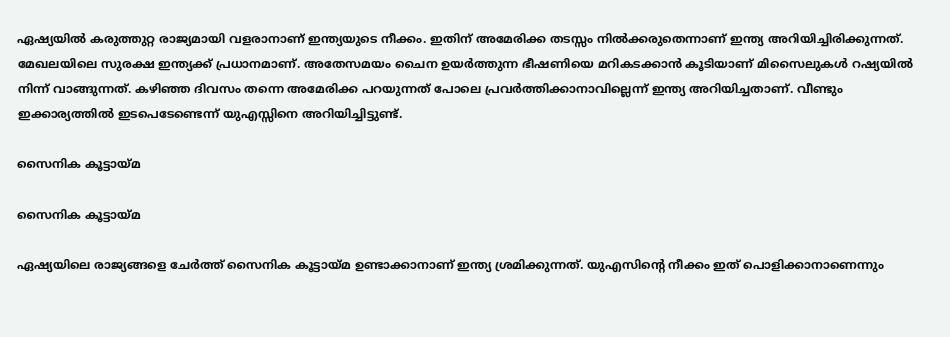ഏഷ്യയില്‍ കരുത്തുറ്റ രാജ്യമായി വളരാനാണ് ഇന്ത്യയുടെ നീക്കം. ഇതിന് അമേരിക്ക തടസ്സം നില്‍ക്കരുതെന്നാണ് ഇന്ത്യ അറിയിച്ചിരിക്കുന്നത്. മേഖലയിലെ സുരക്ഷ ഇന്ത്യക്ക് പ്രധാനമാണ്. അതേസമയം ചൈന ഉയര്‍ത്തുന്ന ഭീഷണിയെ മറികടക്കാന്‍ കൂടിയാണ് മിസൈലുകള്‍ റഷ്യയില്‍ നിന്ന് വാങ്ങുന്നത്. കഴിഞ്ഞ ദിവസം തന്നെ അമേരിക്ക പറയുന്നത് പോലെ പ്രവര്‍ത്തിക്കാനാവില്ലെന്ന് ഇന്ത്യ അറിയിച്ചതാണ്. വീണ്ടും ഇക്കാര്യത്തില്‍ ഇടപെടേണ്ടെന്ന് യുഎസ്സിനെ അറിയിച്ചിട്ടുണ്ട്.

സൈനിക കൂട്ടായ്മ

സൈനിക കൂട്ടായ്മ

ഏഷ്യയിലെ രാജ്യങ്ങളെ ചേര്‍ത്ത് സൈനിക കൂട്ടായ്മ ഉണ്ടാക്കാനാണ് ഇന്ത്യ ശ്രമിക്കുന്നത്. യുഎസിന്റെ നീക്കം ഇത് പൊളിക്കാനാണെന്നും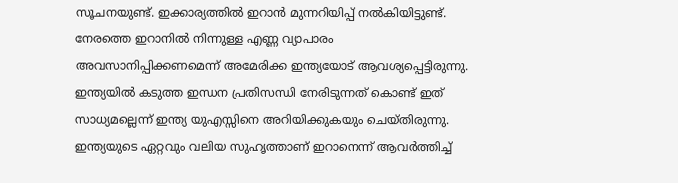സൂചനയുണ്ട്. ഇക്കാര്യത്തില്‍ ഇറാന്‍ മുന്നറിയിപ്പ് നല്‍കിയിട്ടുണ്ട്. നേരത്തെ ഇറാനില്‍ നിന്നുള്ള എണ്ണ വ്യാപാരം അവസാനിപ്പിക്കണമെന്ന് അമേരിക്ക ഇന്ത്യയോട് ആവശ്യപ്പെട്ടിരുന്നു. ഇന്ത്യയില്‍ കടുത്ത ഇന്ധന പ്രതിസന്ധി നേരിടുന്നത് കൊണ്ട് ഇത് സാധ്യമല്ലെന്ന് ഇന്ത്യ യുഎസ്സിനെ അറിയിക്കുകയും ചെയ്തിരുന്നു. ഇന്ത്യയുടെ ഏറ്റവും വലിയ സുഹൃത്താണ് ഇറാനെന്ന് ആവര്‍ത്തിച്ച്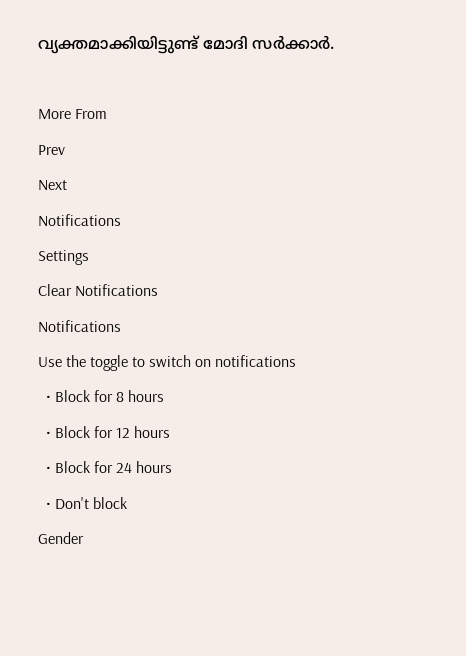വ്യക്തമാക്കിയിട്ടുണ്ട് മോദി സര്‍ക്കാര്‍.

More From
Prev
Next
Notifications
Settings
Clear Notifications
Notifications
Use the toggle to switch on notifications
  • Block for 8 hours
  • Block for 12 hours
  • Block for 24 hours
  • Don't block
Gender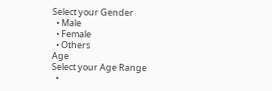Select your Gender
  • Male
  • Female
  • Others
Age
Select your Age Range
  •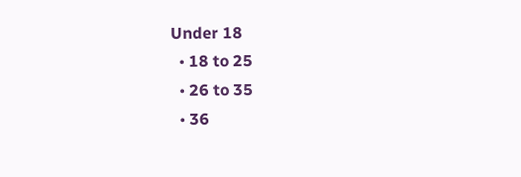Under 18
  • 18 to 25
  • 26 to 35
  • 36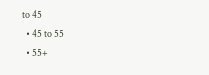to 45
  • 45 to 55
  • 55+